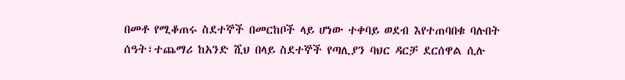በመቶ የሚቆጠሩ ስደተኞች በመርከቦች ላይ ሆነው ተቀባይ ወደብ እየተጠባበቁ ባሉበት ሰዓት፣ተጨማሪ ከአንድ ሺህ በላይ ስደተኞች የጣሊያን ባህር ዳርቻ ደርሰዋል ሲሉ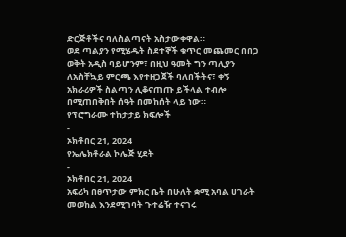ድርጅቶችና ባለስልጣናት አስታውቀዋል።
ወደ ጣልያን የሚሄዱት ስደተኞች ቁጥር መጨመር በበጋ ወቅት አዲስ ባይሆንም፣ በዚህ ዓመት ግን ጣሊያን ለአስቸኳይ ምርጫ እየተዘጋጀች ባለበችትና፣ ቀኝ አክራሪዎች ስልጣን ሊቆናጠጡ ይችላል ተብሎ በሚጠበቅበት ሰዓት በመከሰት ላይ ነው።
የፕሮግራሙ ተከታታይ ክፍሎች
-
ኦክቶበር 21, 2024
የኤሌክቶራል ኮሌጅ ሂደት
-
ኦክቶበር 21, 2024
አፍሪካ በፀጥታው ምክር ቤት በሁለት ቋሚ አባል ሀገራት መወከል እንደሚገባት ጉተሬዥ ተናገሩ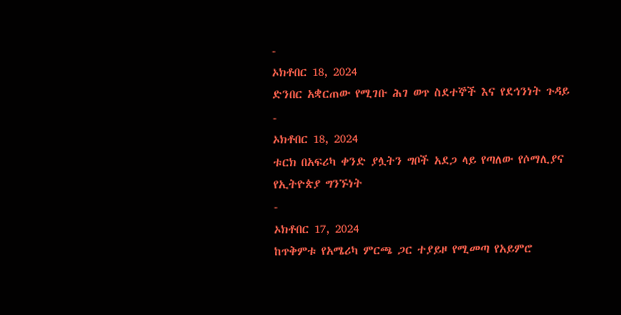-
ኦክቶበር 18, 2024
ድንበር አቋርጠው የሚገቡ ሕገ ወጥ ስደተኞች እና የደኅንነት ጉዳይ
-
ኦክቶበር 18, 2024
ቱርክ በአፍሪካ ቀንድ ያሏትን ግቦች አደጋ ላይ የጣለው የሶማሊያና የኢትዮጵያ ግንኙነት
-
ኦክቶበር 17, 2024
ከጥቅምቱ የአሜሪካ ምርጫ ጋር ተያይዞ የሚመጣ የአይምሮ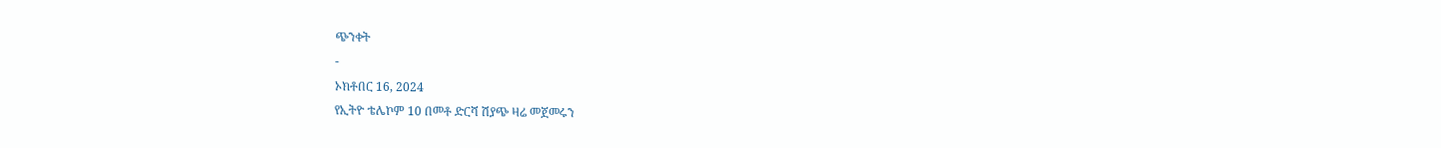ጭንቀት
-
ኦክቶበር 16, 2024
የኢትዮ ቴሌኮም 10 በመቶ ድርሻ ሽያጭ ዛሬ መጀመሩን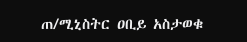ጠ/ሚኒስትር ዐቢይ አስታወቁ